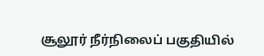சூலூர் நீர்நிலைப் பகுதியில்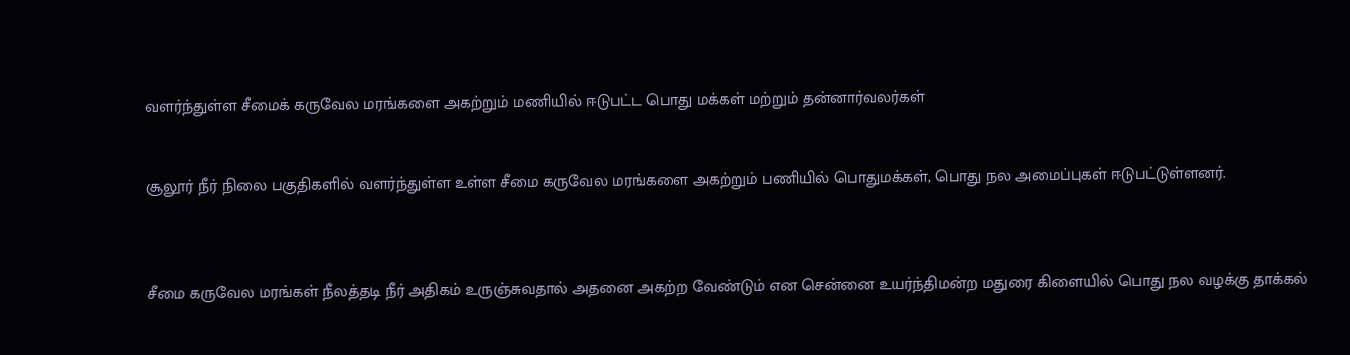வளர்ந்துள்ள சீமைக் கருவேல மரங்களை அகற்றும் மணியில் ஈடுபட்ட பொது மக்கள் மற்றும் தன்னார்வலர்கள்


சூலூர் நீர் நிலை பகுதிகளில் வளர்ந்துள்ள உள்ள சீமை கருவேல மரங்களை அகற்றும் பணியில் பொதுமக்கள், பொது நல அமைப்புகள் ஈடுபட்டுள்ளனர்.



சீமை கருவேல மரங்கள் நீலத்தடி நீர் அதிகம் உருஞ்சுவதால் அதனை அகற்ற வேண்டும் என சென்னை உயர்ந்திமன்ற மதுரை கிளையில் பொது நல வழக்கு தாக்கல்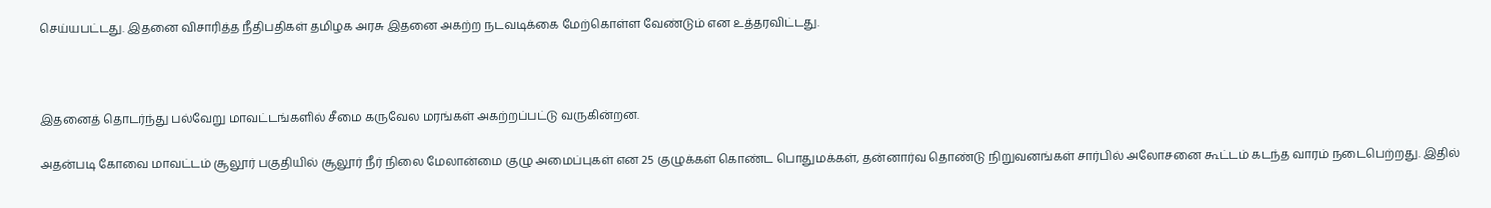செய்யபட்டது. இதனை விசாரித்த நீதிபதிகள் தமிழக அரசு இதனை அகற்ற நடவடிக்கை மேற்கொள்ள வேண்டும் என உத்தரவிட்டது.



இதனைத் தொடர்ந்து பல்வேறு மாவட்டங்களில் சீமை கருவேல மரங்கள் அகற்றப்பட்டு வருகின்றன.

அதன்படி கோவை மாவட்டம் சூலூர் பகுதியில் சூலூர் நீர் நிலை மேலான்மை குழு அமைப்புகள் என 25 குழுக்கள் கொண்ட பொதுமக்கள், தன்னார்வ தொண்டு நிறுவனங்கள் சார்பில் அலோசனை கூட்டம் கடந்த வாரம் நடைபெற்றது. இதில்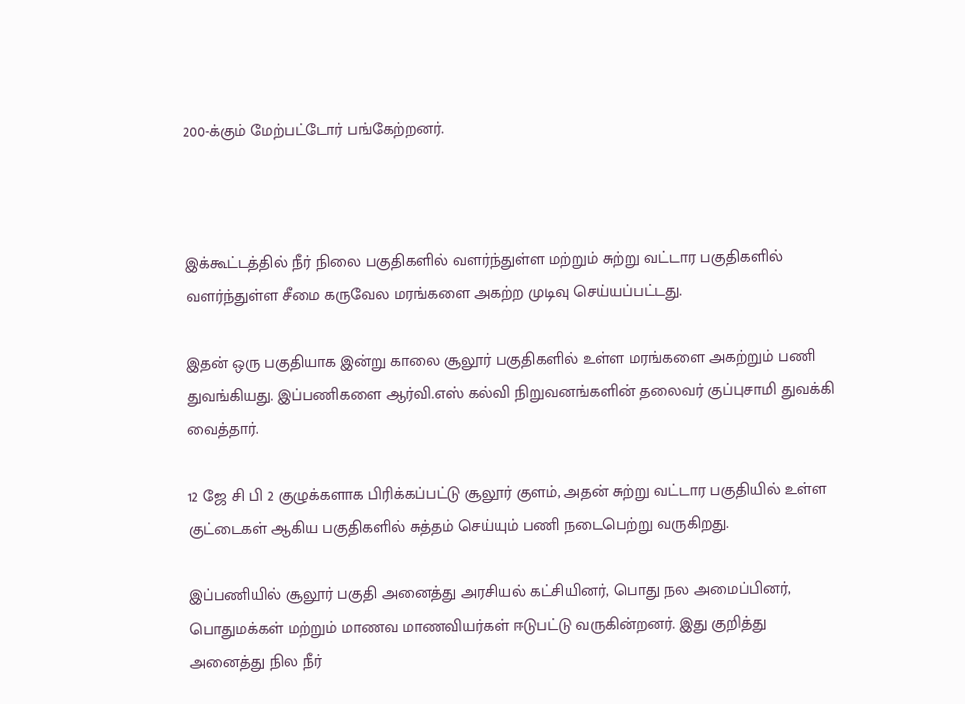200-க்கும் மேற்பட்டோர் பங்கேற்றனர்.



இக்கூட்டத்தில் நீர் நிலை பகுதிகளில் வளர்ந்துள்ள மற்றும் சுற்று வட்டார பகுதிகளில் வளர்ந்துள்ள சீமை கருவேல மரங்களை அகற்ற முடிவு செய்யப்பட்டது.

இதன் ஒரு பகுதியாக இன்று காலை சூலூர் பகுதிகளில் உள்ள மரங்களை அகற்றும் பணி துவங்கியது. இப்பணிகளை ஆர்வி.எஸ் கல்வி நிறுவனங்களின் தலைவர் குப்புசாமி துவக்கி வைத்தார்.

12 ஜே சி பி 2 குழுக்களாக பிரிக்கப்பட்டு சூலூர் குளம், அதன் சுற்று வட்டார பகுதியில் உள்ள குட்டைகள் ஆகிய பகுதிகளில் சுத்தம் செய்யும் பணி நடைபெற்று வருகிறது.

இப்பணியில் சூலூர் பகுதி அனைத்து அரசியல் கட்சியினர், பொது நல அமைப்பினர், பொதுமக்கள் மற்றும் மாணவ மாணவியர்கள் ஈடுபட்டு வருகின்றனர். இது குறித்து அனைத்து நில நீர்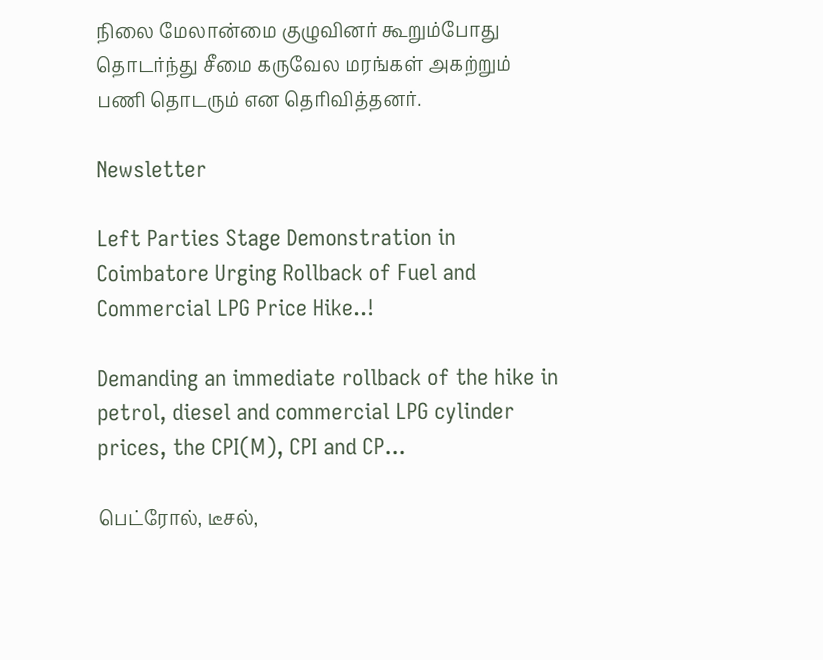நிலை மேலான்மை குழுவினர் கூறும்போது தொடர்ந்து சீமை கருவேல மரங்கள் அகற்றும் பணி தொடரும் என தெரிவித்தனர்.

Newsletter

Left Parties Stage Demonstration in Coimbatore Urging Rollback of Fuel and Commercial LPG Price Hike..!

Demanding an immediate rollback of the hike in petrol, diesel and commercial LPG cylinder prices, the CPI(M), CPI and CP...

பெட்ரோல், டீசல்,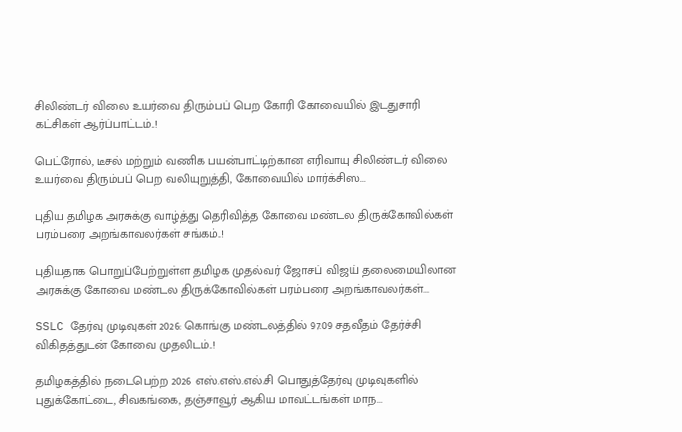சிலிண்டர் விலை உயர்வை திரும்பப் பெற கோரி கோவையில் இடதுசாரி கட்சிகள் ஆர்ப்பாட்டம்..!

பெட்ரோல், டீசல் மற்றும் வணிக பயன்பாட்டிற்கான எரிவாயு சிலிண்டர் விலை உயர்வை திரும்பப் பெற வலியுறுத்தி, கோவையில் மார்க்சிஸ...

புதிய தமிழக அரசுக்கு வாழ்த்து தெரிவித்த கோவை மண்டல திருக்கோவில்கள் பரம்பரை அறங்காவலர்கள் சங்கம்..!

புதியதாக பொறுப்பேற்றுள்ள தமிழக முதல்வர் ஜோசப் விஜய் தலைமையிலான அரசுக்கு கோவை மண்டல திருக்கோவில்கள் பரம்பரை அறங்காவலர்கள்...

SSLC தேர்வு முடிவுகள் 2026: கொங்கு மண்டலத்தில் 97.09 சதவீதம் தேர்ச்சி விகிதத்துடன் கோவை முதலிடம்..!

தமிழகத்தில் நடைபெற்ற 2026 எஸ்.எஸ்.எல்.சி பொதுத்தேர்வு முடிவுகளில் புதுக்கோட்டை, சிவகங்கை, தஞ்சாவூர் ஆகிய மாவட்டங்கள் மாந...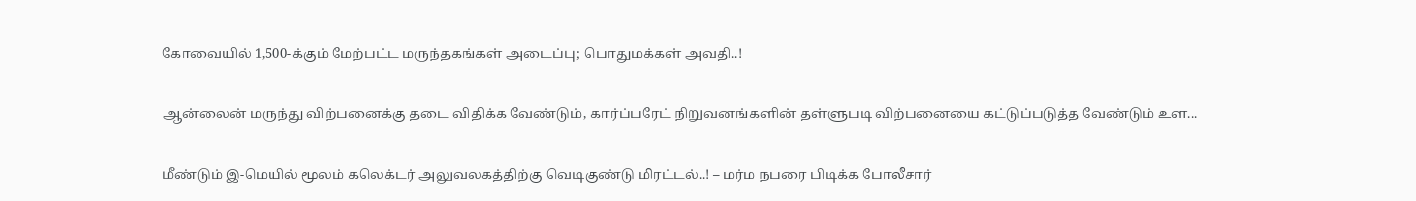கோவையில் 1,500-க்கும் மேற்பட்ட மருந்தகங்கள் அடைப்பு; பொதுமக்கள் அவதி..!

ஆன்லைன் மருந்து விற்பனைக்கு தடை விதிக்க வேண்டும், கார்ப்பரேட் நிறுவனங்களின் தள்ளுபடி விற்பனையை கட்டுப்படுத்த வேண்டும் உள...

மீண்டும் இ-மெயில் மூலம் கலெக்டர் அலுவலகத்திற்கு வெடிகுண்டு மிரட்டல்..! – மர்ம நபரை பிடிக்க போலீசார்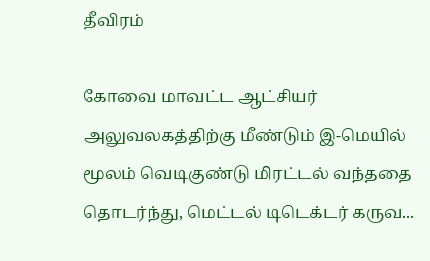தீவிரம்

கோவை மாவட்ட ஆட்சியர் அலுவலகத்திற்கு மீண்டும் இ-மெயில் மூலம் வெடிகுண்டு மிரட்டல் வந்ததை தொடர்ந்து, மெட்டல் டிடெக்டர் கருவ...